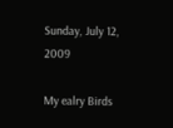Sunday, July 12, 2009

My ealry Birds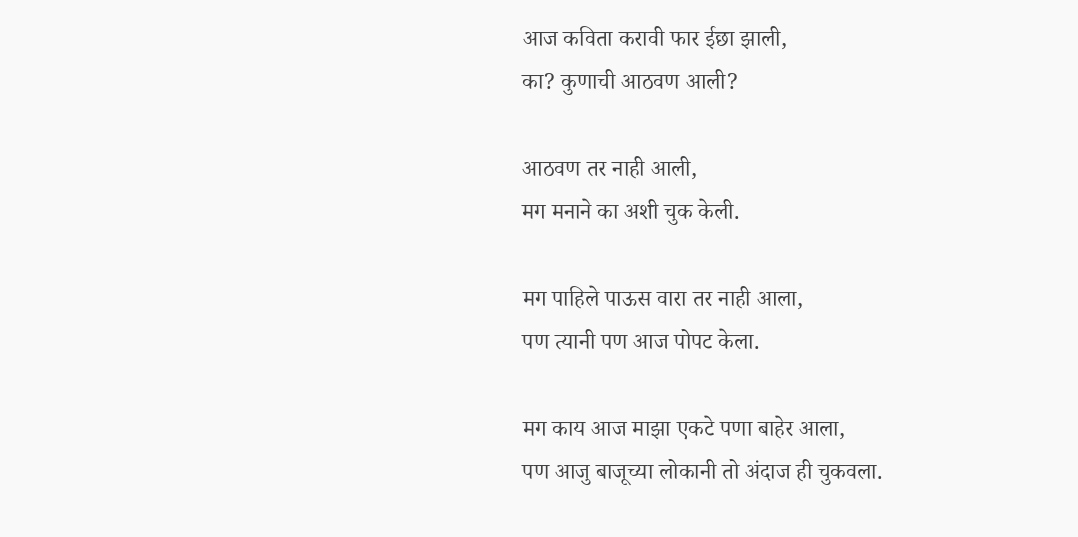आज कविता करावी फार ईछा झाली,
का? कुणाची आठवण आली?

आठवण तर नाही आली,
मग मनाने का अशी चुक केली.

मग पाहिले पाऊस वारा तर नाही आला,
पण त्यानी पण आज पोपट केला.

मग काय आज माझा एकटे पणा बाहेर आला,
पण आजु बाजूच्या लोकानी तो अंदाज ही चुकवला.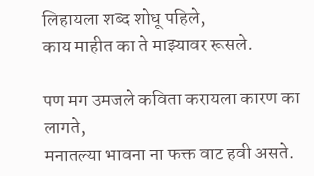लिहायला शब्द शोधू पहिले,
काय माहीत का ते माझ्यावर रूसले.

पण मग उमजले कविता करायला कारण का लागते,
मनातल्या भावना ना फक्त वाट हवी असते.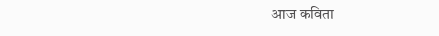आज कविता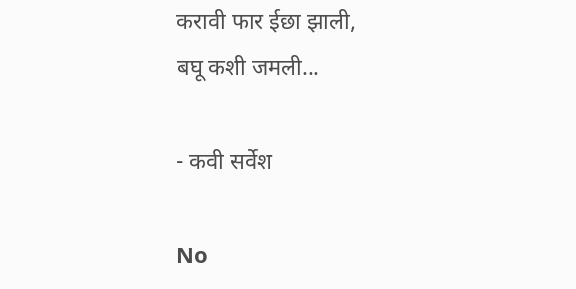करावी फार ईछा झाली,
बघू कशी जमली...

- कवी सर्वेश

No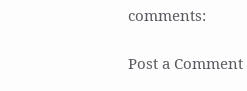comments:

Post a Comment